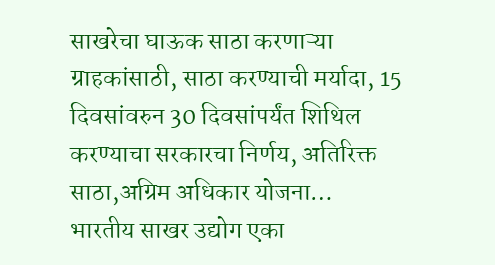साखरेचा घाऊक साठा करणाऱ्या ग्राहकांसाठी, साठा करण्याची मर्यादा, 15 दिवसांवरुन 30 दिवसांपर्यंत शिथिल करण्याचा सरकारचा निर्णय, अतिरिक्त साठा,अग्रिम अधिकार योजना…
भारतीय साखर उद्योग एका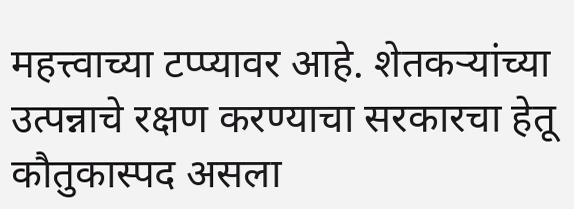महत्त्वाच्या टप्प्यावर आहे. शेतकऱ्यांच्या उत्पन्नाचे रक्षण करण्याचा सरकारचा हेतू कौतुकास्पद असला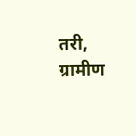तरी, ग्रामीण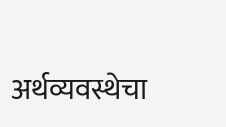अर्थव्यवस्थेचा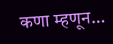कणा म्हणून…